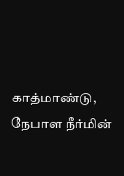காத்மாண்டு, நேபாள நீர்மின்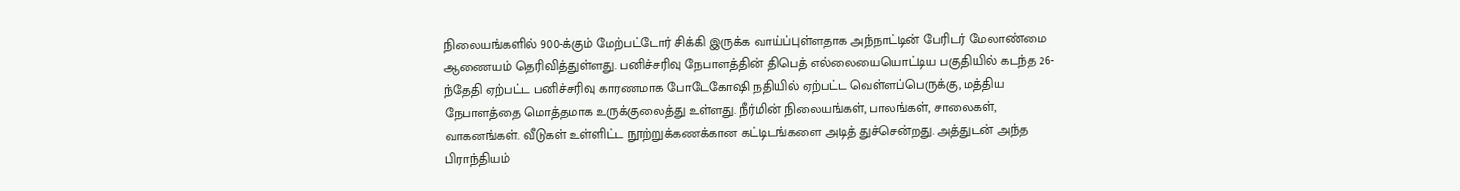நிலையங்களில் 900-க்கும் மேற்பட்டோர் சிக்கி இருக்க வாய்ப்புள்ளதாக அந்நாட்டின் பேரிடர் மேலாண்மை ஆணையம் தெரிவித்துள்ளது. பனிச்சரிவு நேபாளத்தின் திபெத் எல்லையையொட்டிய பகுதியில் கடந்த 26-ந்தேதி ஏற்பட்ட பனிச்சரிவு காரணமாக போடேகோஷி நதியில் ஏற்பட்ட வெள்ளப்பெருக்கு, மத்திய நேபாளத்தை மொத்தமாக உருக்குலைத்து உள்ளது. நீர்மின் நிலையங்கள், பாலங்கள், சாலைகள், வாகனங்கள். வீடுகள் உள்ளிட்ட நூற்றுக்கணக்கான கட்டிடங்களை அடித் துச்சென்றது. அத்துடன் அந்த பிராந்தியம்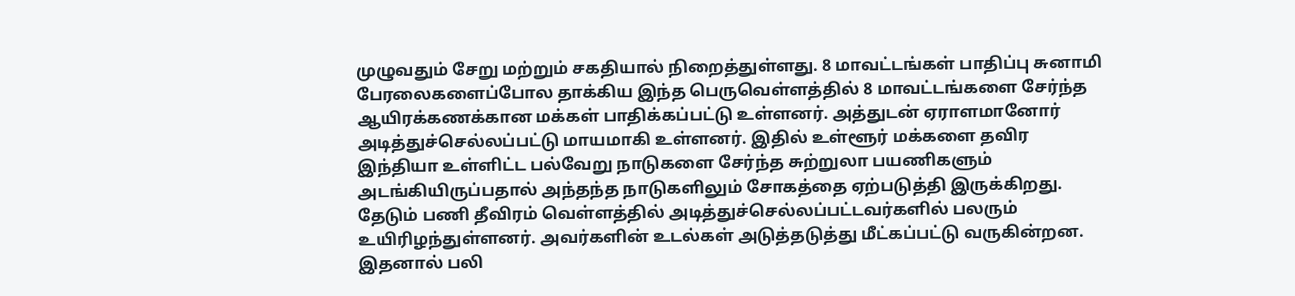முழுவதும் சேறு மற்றும் சகதியால் நிறைத்துள்ளது. 8 மாவட்டங்கள் பாதிப்பு சுனாமி பேரலைகளைப்போல தாக்கிய இந்த பெருவெள்ளத்தில் 8 மாவட்டங்களை சேர்ந்த ஆயிரக்கணக்கான மக்கள் பாதிக்கப்பட்டு உள்ளனர். அத்துடன் ஏராளமானோர் அடித்துச்செல்லப்பட்டு மாயமாகி உள்ளனர். இதில் உள்ளூர் மக்களை தவிர இந்தியா உள்ளிட்ட பல்வேறு நாடுகளை சேர்ந்த சுற்றுலா பயணிகளும் அடங்கியிருப்பதால் அந்தந்த நாடுகளிலும் சோகத்தை ஏற்படுத்தி இருக்கிறது. தேடும் பணி தீவிரம் வெள்ளத்தில் அடித்துச்செல்லப்பட்டவர்களில் பலரும் உயிரிழந்துள்ளனர். அவர்களின் உடல்கள் அடுத்தடுத்து மீட்கப்பட்டு வருகின்றன. இதனால் பலி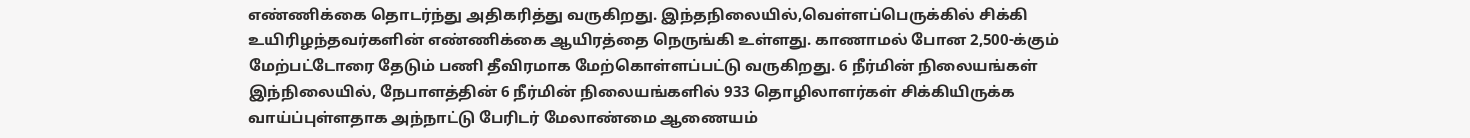எண்ணிக்கை தொடர்ந்து அதிகரித்து வருகிறது. இந்தநிலையில்,வெள்ளப்பெருக்கில் சிக்கி உயிரிழந்தவர்களின் எண்ணிக்கை ஆயிரத்தை நெருங்கி உள்ளது. காணாமல் போன 2,500-க்கும் மேற்பட்டோரை தேடும் பணி தீவிரமாக மேற்கொள்ளப்பட்டு வருகிறது. 6 நீர்மின் நிலையங்கள் இந்நிலையில், நேபாளத்தின் 6 நீர்மின் நிலையங்களில் 933 தொழிலாளர்கள் சிக்கியிருக்க வாய்ப்புள்ளதாக அந்நாட்டு பேரிடர் மேலாண்மை ஆணையம்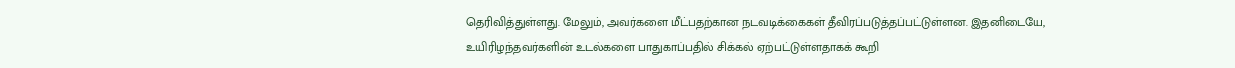தெரிவித்துள்ளது. மேலும், அவர்களை மீட்பதற்கான நடவடிக்கைகள் தீவிரப்படுத்தப்பட்டுள்ளன. இதனிடையே, உயிரிழந்தவர்களின் உடல்களை பாதுகாப்பதில் சிக்கல் ஏற்பட்டுள்ளதாகக் கூறி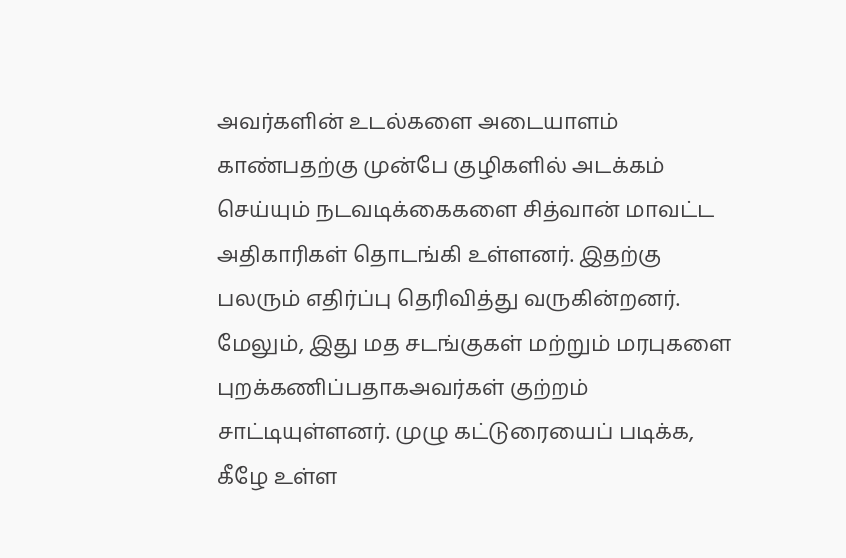அவர்களின் உடல்களை அடையாளம் காண்பதற்கு முன்பே குழிகளில் அடக்கம் செய்யும் நடவடிக்கைகளை சித்வான் மாவட்ட அதிகாரிகள் தொடங்கி உள்ளனர். இதற்கு பலரும் எதிர்ப்பு தெரிவித்து வருகின்றனர். மேலும், இது மத சடங்குகள் மற்றும் மரபுகளை புறக்கணிப்பதாகஅவர்கள் குற்றம் சாட்டியுள்ளனர். முழு கட்டுரையைப் படிக்க, கீழே உள்ள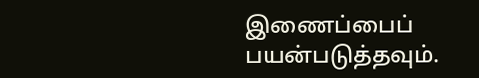இணைப்பைப் பயன்படுத்தவும்.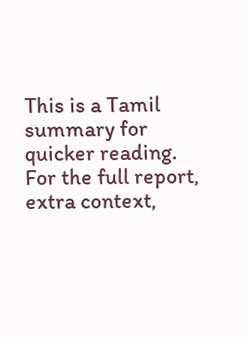This is a Tamil summary for quicker reading. For the full report, extra context,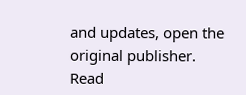and updates, open the original publisher.
Read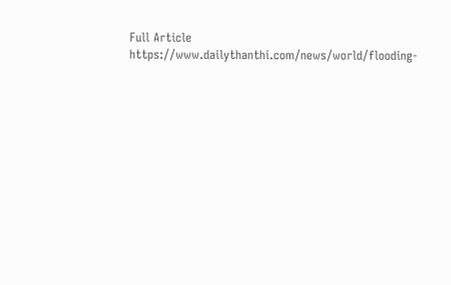Full Article
https://www.dailythanthi.com/news/world/flooding-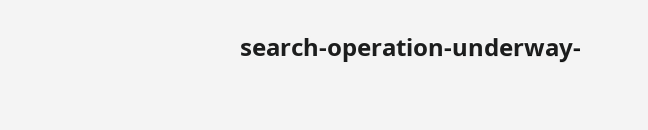search-operation-underway-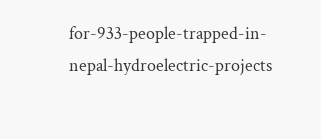for-933-people-trapped-in-nepal-hydroelectric-projects